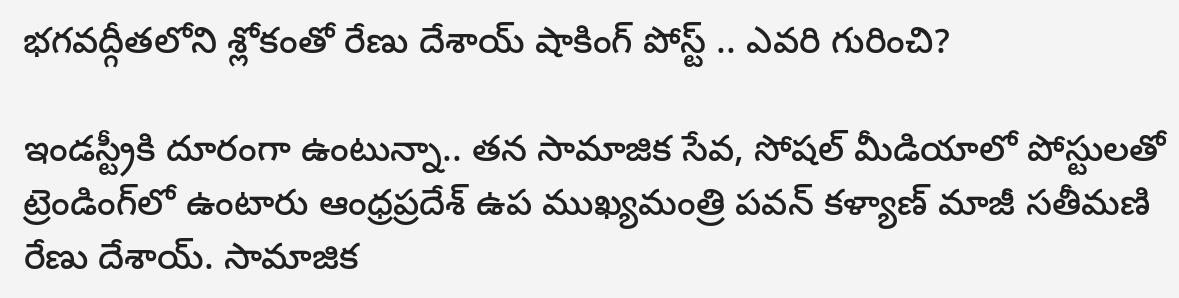భగవద్గీతలోని శ్లోకంతో రేణు దేశాయ్ షాకింగ్ పోస్ట్ .. ఎవరి గురించి?

ఇండస్ట్రీకి దూరంగా ఉంటున్నా.. తన సామాజిక సేవ, సోషల్ మీడియాలో పోస్టులతో ట్రెండింగ్‌లో ఉంటారు ఆంధ్రప్రదేశ్ ఉప ముఖ్యమంత్రి పవన్ కళ్యాణ్ మాజీ సతీమణి రేణు దేశాయ్. సామాజిక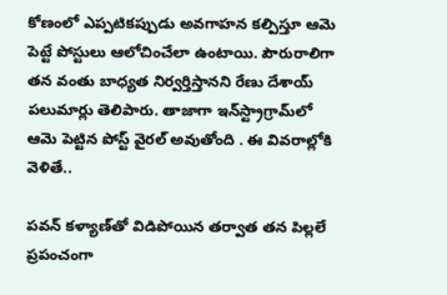కోణంలో ఎప్పటికప్పుడు అవగాహన కల్పిస్తూ ఆమె పెట్టే పోస్టులు ఆలోచించేలా ఉంటాయి. పౌరురాలిగా తన వంతు బాధ్యత నిర్వర్తిస్తానని రేణు దేశాయ్ పలుమార్లు తెలిపారు. తాజాగా ఇన్‌స్ట్రాగ్రామ్‌లో ఆమె పెట్టిన పోస్ట్ వైరల్ అవుతోంది . ఈ వివరాల్లోకి వెళితే..

పవన్ కళ్యాణ్‌తో విడిపోయిన తర్వాత తన పిల్లలే ప్రపంచంగా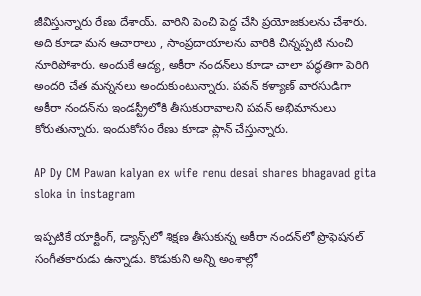జీవిస్తున్నారు రేణు దేశాయ్. వారిని పెంచి పెద్ద చేసి ప్రయోజకులను చేశారు. అది కూడా మన ఆచారాలు , సాంప్రదాయాలను వారికి చిన్నప్పటి నుంచి నూరిపోశారు. అందుకే ఆద్య, అకీరా నందన్‌లు కూడా చాలా పద్ధతిగా పెరిగి అందరి చేత మన్ననలు అందుకుంటున్నారు. పవన్ కళ్యాణ్ వారసుడిగా అకీరా నందన్‌ను ఇండస్ట్రీలోకి తీసుకురావాలని పవన్ అభిమానులు కోరుతున్నారు. ఇందుకోసం రేణు కూడా ప్లాన్ చేస్తున్నారు.

AP Dy CM Pawan kalyan ex wife renu desai shares bhagavad gita sloka in instagram

ఇప్పటికే యాక్టింగ్‌, డ్యాన్స్‌లో శిక్షణ తీసుకున్న అకీరా నందన్‌‌లో ప్రొఫెషనల్ సంగీతకారుడు ఉన్నాడు. కొడుకుని అన్ని అంశాల్లో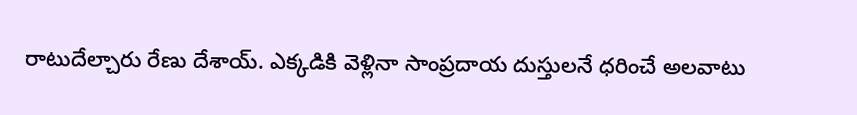రాటుదేల్చారు రేణు దేశాయ్. ఎక్కడికి వెళ్లినా సాంప్రదాయ దుస్తులనే ధరించే అలవాటు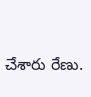చేశారు రేణు.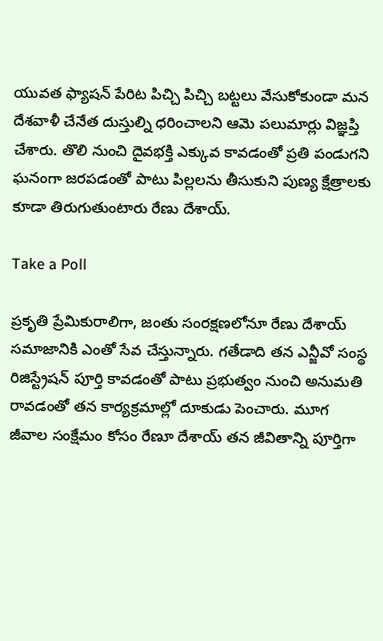యువత ఫ్యాషన్ పేరిట పిచ్చి పిచ్చి బట్టలు వేసుకోకుండా మన దేశవాళీ చేనేత దుస్తుల్ని ధరించాలని ఆమె పలుమార్లు విజ్ఞప్తి చేశారు. తొలి నుంచి దైవభక్తి ఎక్కువ కావడంతో ప్రతి పండుగని ఘనంగా జరపడంతో పాటు పిల్లలను తీసుకుని పుణ్య క్షేత్రాలకు కూడా తిరుగుతుంటారు రేణు దేశాయ్.

Take a Poll

ప్రకృతి ప్రేమికురాలిగా, జంతు సంరక్షణలోనూ రేణు దేశాయ్ సమాజానికి ఎంతో సేవ చేస్తున్నారు. గతేడాది తన ఎన్జీవో సంస్థ రిజిస్ట్రేషన్ పూర్తి కావడంతో పాటు ప్రభుత్వం నుంచి అనుమతి రావడంతో తన కార్యక్రమాల్లో దూకుడు పెంచారు. మూగ జీవాల సంక్షేమం కోసం రేణూ దేశాయ్ తన జీవితాన్ని పూర్తిగా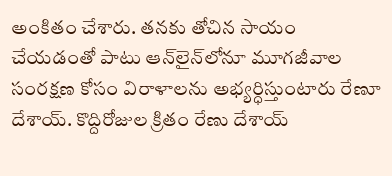అంకితం చేశారు. తనకు తోచిన సాయం చేయడంతో పాటు ఆన్‌లైన్‌లోనూ మూగజీవాల సంరక్షణ కోసం విరాళాలను అభ్యర్ధిస్తుంటారు రేణూ దేశాయ్. కొద్దిరోజుల క్రితం రేణు దేశాయ్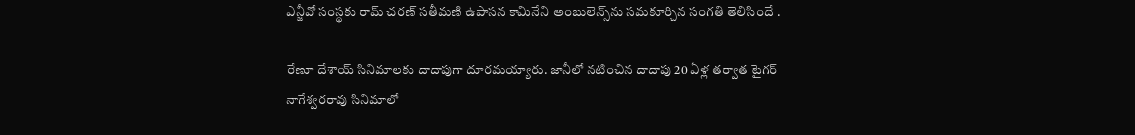ఎన్జీవో సంస్థకు రామ్ చరణ్ సతీమణి ఉపాసన కామినేని అంబులెన్స్‌ను సమకూర్చిన సంగతి తెలిసిందే .

రేణూ దేశాయ్‌ సినిమాలకు దాదాపుగా దూరమయ్యారు. జానీలో నటించిన దాదాపు 20 ఏళ్ల తర్వాత టైగర్ నాగేశ్వరరావు సినిమాలో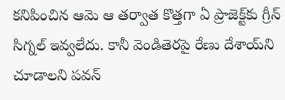కనిపించిన ఆమె ఆ తర్వాత కొత్తగా ఏ ప్రాజెక్ట్‌కు గ్రీన్ సిగ్నల్ ఇవ్వలేదు. కానీ వెండితెరపై రేణు దేశాయ్‌ని చూడాలని పవన్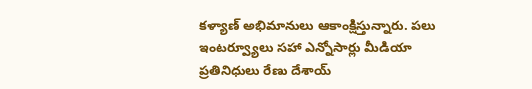కళ్యాణ్ అభిమానులు ఆకాంక్షిస్తున్నారు. పలు ఇంటర్వ్యూలు సహా ఎన్నోసార్లు మీడియా ప్రతినిధులు రేణు దేశాయ్‌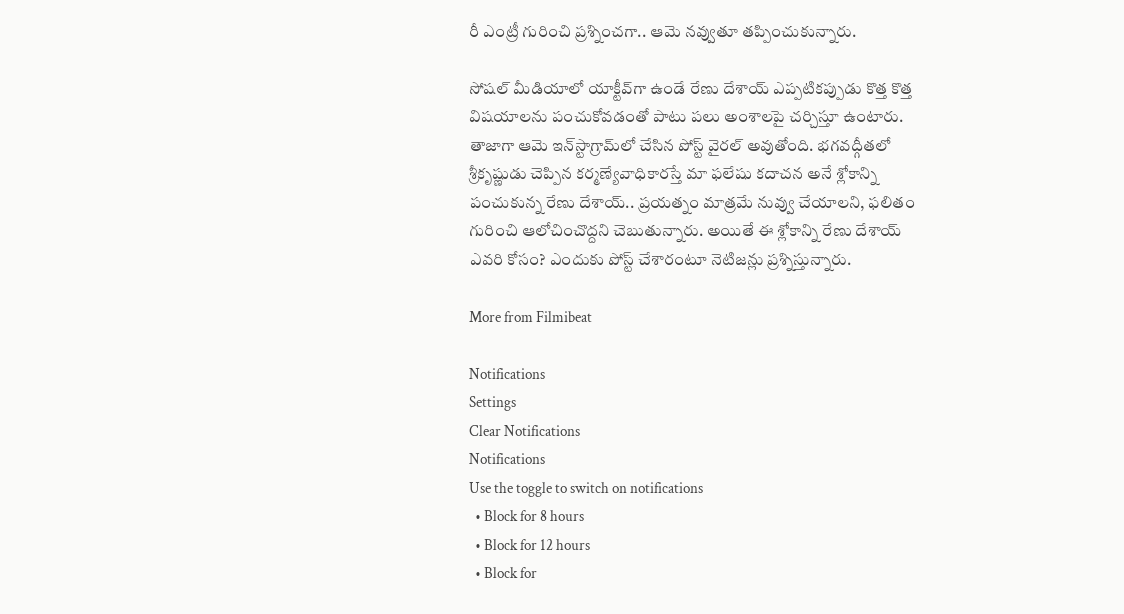రీ ఎంట్రీ గురించి ప్రశ్నించగా.. ఆమె నవ్వుతూ తప్పించుకున్నారు.

సోషల్ మీడియాలో యాక్టీవ్‌గా ఉండే రేణు దేశాయ్ ఎప్పటికప్పుడు కొత్త కొత్త విషయాలను పంచుకోవడంతో పాటు పలు అంశాలపై చర్చిస్తూ ఉంటారు. తాజాగా ఆమె ఇన్‌స్టాగ్రామ్‌లో చేసిన పోస్ట్ వైరల్ అవుతోంది. భగవద్గీతలో శ్రీకృష్ణుడు చెప్పిన కర్మణ్యేవాధికారస్తే మా ఫలేషు కదాచన అనే శ్లోకాన్ని పంచుకున్న రేణు దేశాయ్.. ప్రయత్నం మాత్రమే నువ్వు చేయాలని, ఫలితం గురించి ఆలోచించొద్దని చెబుతున్నారు. అయితే ఈ శ్లోకాన్ని రేణు దేశాయ్ ఎవరి కోసం? ఎందుకు పోస్ట్ చేశారంటూ నెటిజన్లు ప్రశ్నిస్తున్నారు.

More from Filmibeat

Notifications
Settings
Clear Notifications
Notifications
Use the toggle to switch on notifications
  • Block for 8 hours
  • Block for 12 hours
  • Block for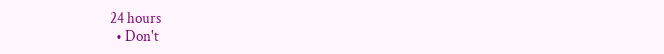24 hours
  • Don't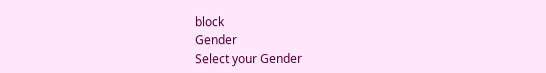block
Gender
Select your Gender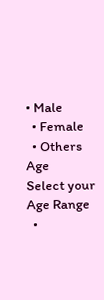• Male
  • Female
  • Others
Age
Select your Age Range
  •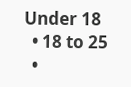Under 18
  • 18 to 25
  •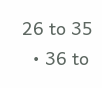26 to 35
  • 36 to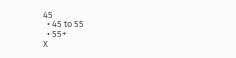45
  • 45 to 55
  • 55+
X